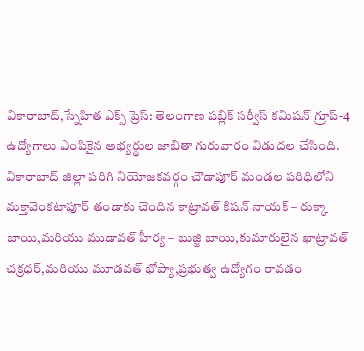వికారాబాద్,స్నేహిత ఎక్స్ ప్రెస్: తెలంగాణ పబ్లిక్ సర్వీస్ కమిషన్ గ్రూప్-4 ఉద్యోగాలు ఎంపికైన అభ్యర్థుల జాబితా గురువారం విడుదల చేసింది. వికారాబాద్ జిల్లా పరిగి నియోజకవర్గం చౌడాపూర్ మండల పరిధిలోని మక్తావెంకటాపూర్ తండాకు చెందిన కాట్రావత్ కిషన్ నాయక్ – రుక్కా బాయి,మరియు ముడావత్ హీర్య – బుజ్జి బాయి,కుమారులైన ఖాట్రావత్ చక్రధర్,మరియు మూడవత్ భోప్యా,ప్రభుత్వ ఉద్యోగం రావడం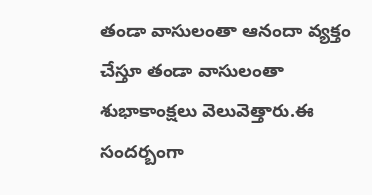తండా వాసులంతా ఆనందా వ్యక్తం చేస్తూ తండా వాసులంతా శుభాకాంక్షలు వెలువెత్తారు.ఈ సందర్బంగా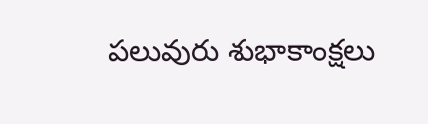పలువురు శుభాకాంక్షలు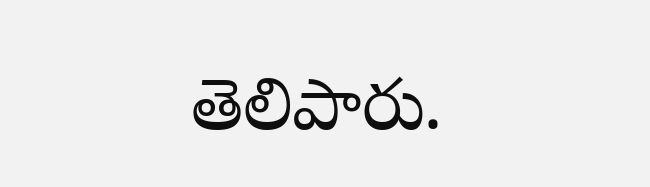తెలిపారు.